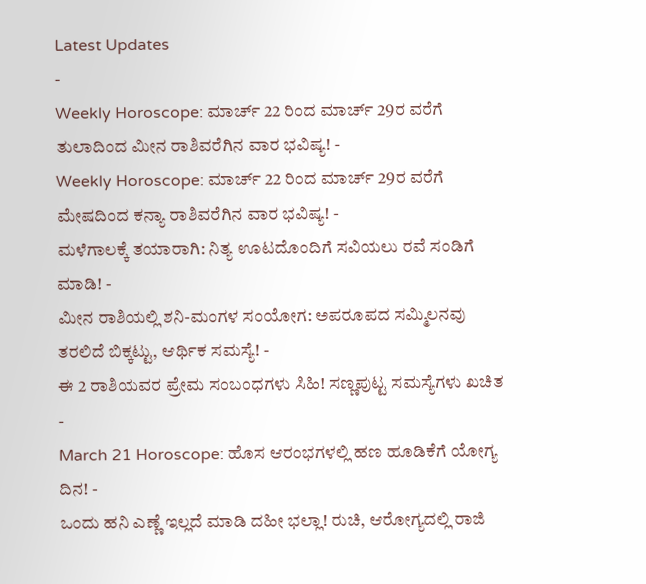Latest Updates
-
Weekly Horoscope: ಮಾರ್ಚ್ 22 ರಿಂದ ಮಾರ್ಚ್ 29ರ ವರೆಗೆ ತುಲಾದಿಂದ ಮೀನ ರಾಶಿವರೆಗಿನ ವಾರ ಭವಿಷ್ಯ! -
Weekly Horoscope: ಮಾರ್ಚ್ 22 ರಿಂದ ಮಾರ್ಚ್ 29ರ ವರೆಗೆ ಮೇಷದಿಂದ ಕನ್ಯಾ ರಾಶಿವರೆಗಿನ ವಾರ ಭವಿಷ್ಯ! -
ಮಳೆಗಾಲಕ್ಕೆ ತಯಾರಾಗಿ: ನಿತ್ಯ ಊಟದೊಂದಿಗೆ ಸವಿಯಲು ರವೆ ಸಂಡಿಗೆ ಮಾಡಿ! -
ಮೀನ ರಾಶಿಯಲ್ಲಿ ಶನಿ-ಮಂಗಳ ಸಂಯೋಗ: ಅಪರೂಪದ ಸಮ್ಮಿಲನವು ತರಲಿದೆ ಬಿಕ್ಕಟ್ಟು, ಆರ್ಥಿಕ ಸಮಸ್ಯೆ! -
ಈ 2 ರಾಶಿಯವರ ಪ್ರೇಮ ಸಂಬಂಧಗಳು ಸಿಹಿ! ಸಣ್ಣಪುಟ್ಟ ಸಮಸ್ಯೆಗಳು ಖಚಿತ -
March 21 Horoscope: ಹೊಸ ಆರಂಭಗಳಲ್ಲಿ ಹಣ ಹೂಡಿಕೆಗೆ ಯೋಗ್ಯ ದಿನ! -
ಒಂದು ಹನಿ ಎಣ್ಣೆ ಇಲ್ಲದೆ ಮಾಡಿ ದಹೀ ಭಲ್ಲಾ! ರುಚಿ, ಆರೋಗ್ಯದಲ್ಲಿ ರಾಜಿ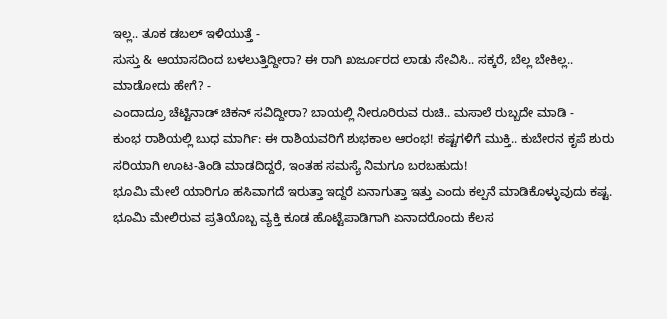ಇಲ್ಲ.. ತೂಕ ಡಬಲ್ ಇಳಿಯುತ್ತೆ -
ಸುಸ್ತು & ಆಯಾಸದಿಂದ ಬಳಲುತ್ತಿದ್ದೀರಾ? ಈ ರಾಗಿ ಖರ್ಜೂರದ ಲಾಡು ಸೇವಿಸಿ.. ಸಕ್ಕರೆ, ಬೆಲ್ಲ ಬೇಕಿಲ್ಲ.. ಮಾಡೋದು ಹೇಗೆ? -
ಎಂದಾದ್ರೂ ಚೆಟ್ಟಿನಾಡ್ ಚಿಕನ್ ಸವಿದ್ದೀರಾ? ಬಾಯಲ್ಲಿ ನೀರೂರಿರುವ ರುಚಿ.. ಮಸಾಲೆ ರುಬ್ಬದೇ ಮಾಡಿ -
ಕುಂಭ ರಾಶಿಯಲ್ಲಿ ಬುಧ ಮಾರ್ಗಿ: ಈ ರಾಶಿಯವರಿಗೆ ಶುಭಕಾಲ ಆರಂಭ! ಕಷ್ಟಗಳಿಗೆ ಮುಕ್ತಿ.. ಕುಬೇರನ ಕೃಪೆ ಶುರು
ಸರಿಯಾಗಿ ಊಟ-ತಿಂಡಿ ಮಾಡದಿದ್ದರೆ, ಇಂತಹ ಸಮಸ್ಯೆ ನಿಮಗೂ ಬರಬಹುದು!
ಭೂಮಿ ಮೇಲೆ ಯಾರಿಗೂ ಹಸಿವಾಗದೆ ಇರುತ್ತಾ ಇದ್ದರೆ ಏನಾಗುತ್ತಾ ಇತ್ತು ಎಂದು ಕಲ್ಪನೆ ಮಾಡಿಕೊಳ್ಳುವುದು ಕಷ್ಟ. ಭೂಮಿ ಮೇಲಿರುವ ಪ್ರತಿಯೊಬ್ಬ ವ್ಯಕ್ತಿ ಕೂಡ ಹೊಟ್ಟೆಪಾಡಿಗಾಗಿ ಏನಾದರೊಂದು ಕೆಲಸ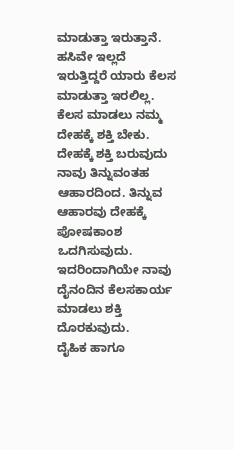ಮಾಡುತ್ತಾ ಇರುತ್ತಾನೆ. ಹಸಿವೇ ಇಲ್ಲದೆ ಇರುತ್ತಿದ್ದರೆ ಯಾರು ಕೆಲಸ ಮಾಡುತ್ತಾ ಇರಲಿಲ್ಲ. ಕೆಲಸ ಮಾಡಲು ನಮ್ಮ ದೇಹಕ್ಕೆ ಶಕ್ತಿ ಬೇಕು. ದೇಹಕ್ಕೆ ಶಕ್ತಿ ಬರುವುದು ನಾವು ತಿನ್ನುವಂತಹ ಆಹಾರದಿಂದ. ತಿನ್ನುವ ಆಹಾರವು ದೇಹಕ್ಕೆ ಪೋಷಕಾಂಶ ಒದಗಿಸುವುದು. ಇದರಿಂದಾಗಿಯೇ ನಾವು ದೈನಂದಿನ ಕೆಲಸಕಾರ್ಯ ಮಾಡಲು ಶಕ್ತಿ ದೊರಕುವುದು.
ದೈಹಿಕ ಹಾಗೂ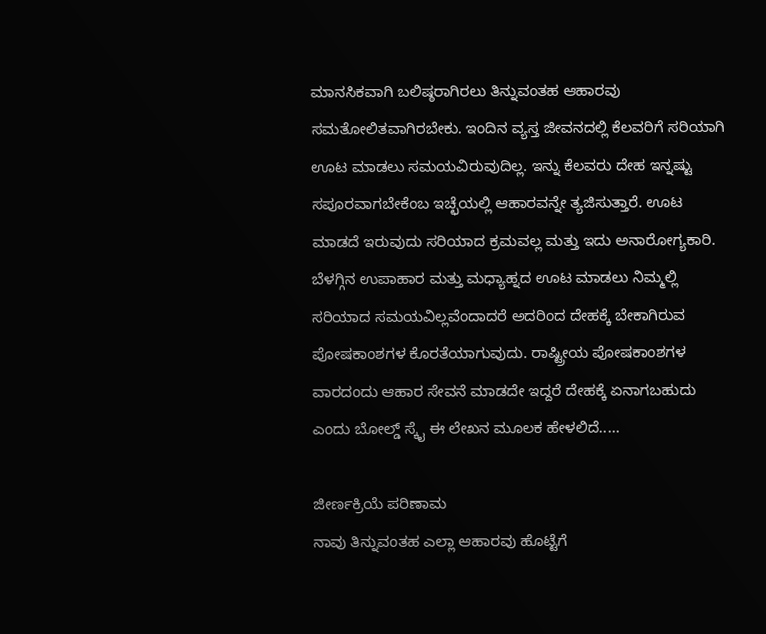ಮಾನಸಿಕವಾಗಿ ಬಲಿಷ್ಠರಾಗಿರಲು ತಿನ್ನುವಂತಹ ಆಹಾರವು ಸಮತೋಲಿತವಾಗಿರಬೇಕು. ಇಂದಿನ ವ್ಯಸ್ತ ಜೀವನದಲ್ಲಿ ಕೆಲವರಿಗೆ ಸರಿಯಾಗಿ ಊಟ ಮಾಡಲು ಸಮಯವಿರುವುದಿಲ್ಲ. ಇನ್ನು ಕೆಲವರು ದೇಹ ಇನ್ನಷ್ಟು ಸಪೂರವಾಗಬೇಕೆಂಬ ಇಚ್ಛೆಯಲ್ಲಿ ಆಹಾರವನ್ನೇ ತ್ಯಜಿಸುತ್ತಾರೆ. ಊಟ ಮಾಡದೆ ಇರುವುದು ಸರಿಯಾದ ಕ್ರಮವಲ್ಲ ಮತ್ತು ಇದು ಅನಾರೋಗ್ಯಕಾರಿ.
ಬೆಳಗ್ಗಿನ ಉಪಾಹಾರ ಮತ್ತು ಮಧ್ಯಾಹ್ನದ ಊಟ ಮಾಡಲು ನಿಮ್ಮಲ್ಲಿ ಸರಿಯಾದ ಸಮಯವಿಲ್ಲವೆಂದಾದರೆ ಅದರಿಂದ ದೇಹಕ್ಕೆ ಬೇಕಾಗಿರುವ ಪೋಷಕಾಂಶಗಳ ಕೊರತೆಯಾಗುವುದು. ರಾಷ್ಟ್ರೀಯ ಪೋಷಕಾಂಶಗಳ ವಾರದಂದು ಆಹಾರ ಸೇವನೆ ಮಾಡದೇ ಇದ್ದರೆ ದೇಹಕ್ಕೆ ಏನಾಗಬಹುದು ಎಂದು ಬೋಲ್ಡ್ ಸ್ಕೈ ಈ ಲೇಖನ ಮೂಲಕ ಹೇಳಲಿದೆ.....

ಜೀರ್ಣಕ್ರಿಯೆ ಪರಿಣಾಮ
ನಾವು ತಿನ್ನುವಂತಹ ಎಲ್ಲಾ ಆಹಾರವು ಹೊಟ್ಟೆಗೆ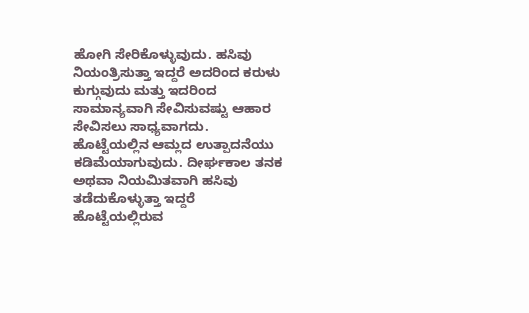ಹೋಗಿ ಸೇರಿಕೊಳ್ಳುವುದು. ಹಸಿವು ನಿಯಂತ್ರಿಸುತ್ತಾ ಇದ್ದರೆ ಅದರಿಂದ ಕರುಳು ಕುಗ್ಗುವುದು ಮತ್ತು ಇದರಿಂದ ಸಾಮಾನ್ಯವಾಗಿ ಸೇವಿಸುವಷ್ಟು ಆಹಾರ ಸೇವಿಸಲು ಸಾಧ್ಯವಾಗದು. ಹೊಟ್ಟೆಯಲ್ಲಿನ ಆಮ್ಲದ ಉತ್ಪಾದನೆಯು ಕಡಿಮೆಯಾಗುವುದು. ದೀರ್ಘಕಾಲ ತನಕ ಅಥವಾ ನಿಯಮಿತವಾಗಿ ಹಸಿವು ತಡೆದುಕೊಳ್ಳುತ್ತಾ ಇದ್ದರೆ ಹೊಟ್ಟೆಯಲ್ಲಿರುವ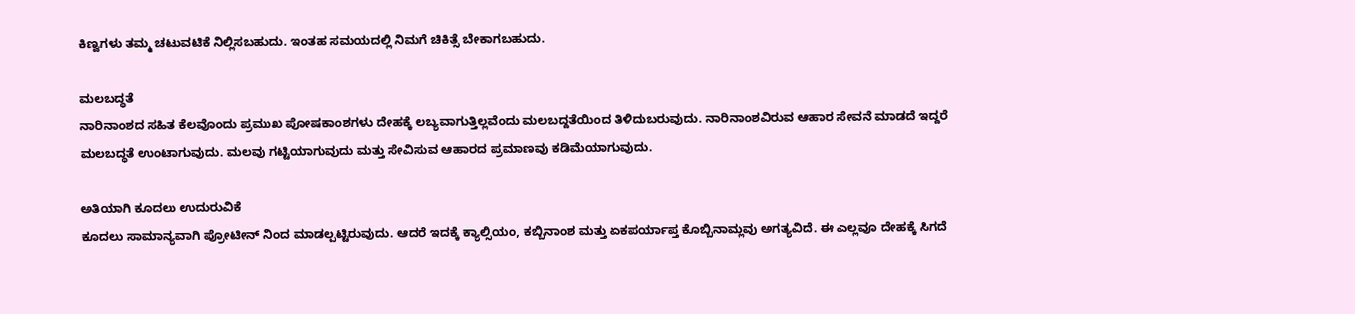ಕಿಣ್ವಗಳು ತಮ್ಮ ಚಟುವಟಿಕೆ ನಿಲ್ಲಿಸಬಹುದು. ಇಂತಹ ಸಮಯದಲ್ಲಿ ನಿಮಗೆ ಚಿಕಿತ್ಸೆ ಬೇಕಾಗಬಹುದು.

ಮಲಬದ್ಧತೆ
ನಾರಿನಾಂಶದ ಸಹಿತ ಕೆಲವೊಂದು ಪ್ರಮುಖ ಪೋಷಕಾಂಶಗಳು ದೇಹಕ್ಕೆ ಲಬ್ಯವಾಗುತ್ತಿಲ್ಲವೆಂದು ಮಲಬದ್ದತೆಯಿಂದ ತಿಳಿದುಬರುವುದು. ನಾರಿನಾಂಶವಿರುವ ಆಹಾರ ಸೇವನೆ ಮಾಡದೆ ಇದ್ದರೆ ಮಲಬದ್ಧತೆ ಉಂಟಾಗುವುದು. ಮಲವು ಗಟ್ಟಿಯಾಗುವುದು ಮತ್ತು ಸೇವಿಸುವ ಆಹಾರದ ಪ್ರಮಾಣವು ಕಡಿಮೆಯಾಗುವುದು.

ಅತಿಯಾಗಿ ಕೂದಲು ಉದುರುವಿಕೆ
ಕೂದಲು ಸಾಮಾನ್ಯವಾಗಿ ಪ್ರೋಟೀನ್ ನಿಂದ ಮಾಡಲ್ಪಟ್ಟಿರುವುದು. ಆದರೆ ಇದಕ್ಕೆ ಕ್ಯಾಲ್ಸಿಯಂ, ಕಬ್ಬಿನಾಂಶ ಮತ್ತು ಏಕಪರ್ಯಾಪ್ತ ಕೊಬ್ಬಿನಾಮ್ಲವು ಅಗತ್ಯವಿದೆ. ಈ ಎಲ್ಲವೂ ದೇಹಕ್ಕೆ ಸಿಗದೆ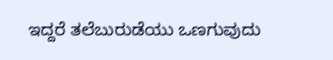ಇದ್ದರೆ ತಲೆಬುರುಡೆಯು ಒಣಗುವುದು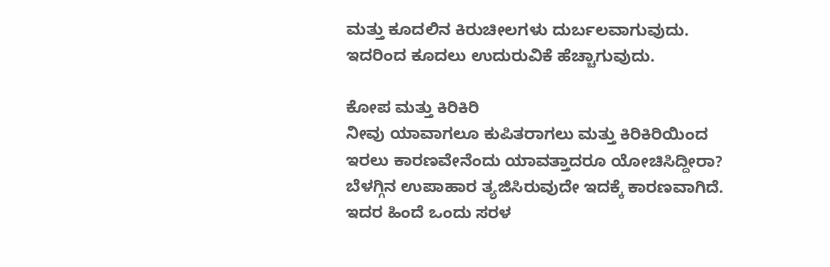ಮತ್ತು ಕೂದಲಿನ ಕಿರುಚೀಲಗಳು ದುರ್ಬಲವಾಗುವುದು. ಇದರಿಂದ ಕೂದಲು ಉದುರುವಿಕೆ ಹೆಚ್ಚಾಗುವುದು.

ಕೋಪ ಮತ್ತು ಕಿರಿಕಿರಿ
ನೀವು ಯಾವಾಗಲೂ ಕುಪಿತರಾಗಲು ಮತ್ತು ಕಿರಿಕಿರಿಯಿಂದ ಇರಲು ಕಾರಣವೇನೆಂದು ಯಾವತ್ತಾದರೂ ಯೋಚಿಸಿದ್ದೀರಾ? ಬೆಳಗ್ಗಿನ ಉಪಾಹಾರ ತ್ಯಜಿಸಿರುವುದೇ ಇದಕ್ಕೆ ಕಾರಣವಾಗಿದೆ. ಇದರ ಹಿಂದೆ ಒಂದು ಸರಳ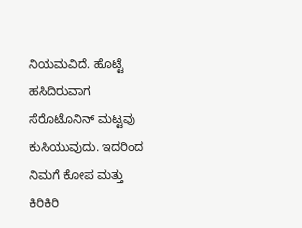ನಿಯಮವಿದೆ. ಹೊಟ್ಟೆ ಹಸಿದಿರುವಾಗ ಸೆರೊಟೊನಿನ್ ಮಟ್ಟವು ಕುಸಿಯುವುದು. ಇದರಿಂದ ನಿಮಗೆ ಕೋಪ ಮತ್ತು ಕಿರಿಕಿರಿ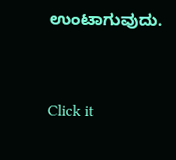ಉಂಟಾಗುವುದು.



Click it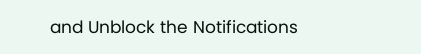and Unblock the Notifications